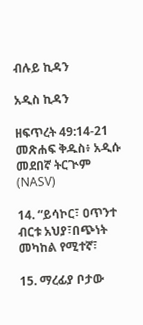ብሉይ ኪዳን

አዲስ ኪዳን

ዘፍጥረት 49:14-21 መጽሐፍ ቅዱስ፥ አዲሱ መደበኛ ትርጒም (NASV)

14. “ይሳኮር፣ ዐጥንተ ብርቱ አህያ፣በጭነት መካከል የሚተኛ፣

15. ማረፊያ ቦታው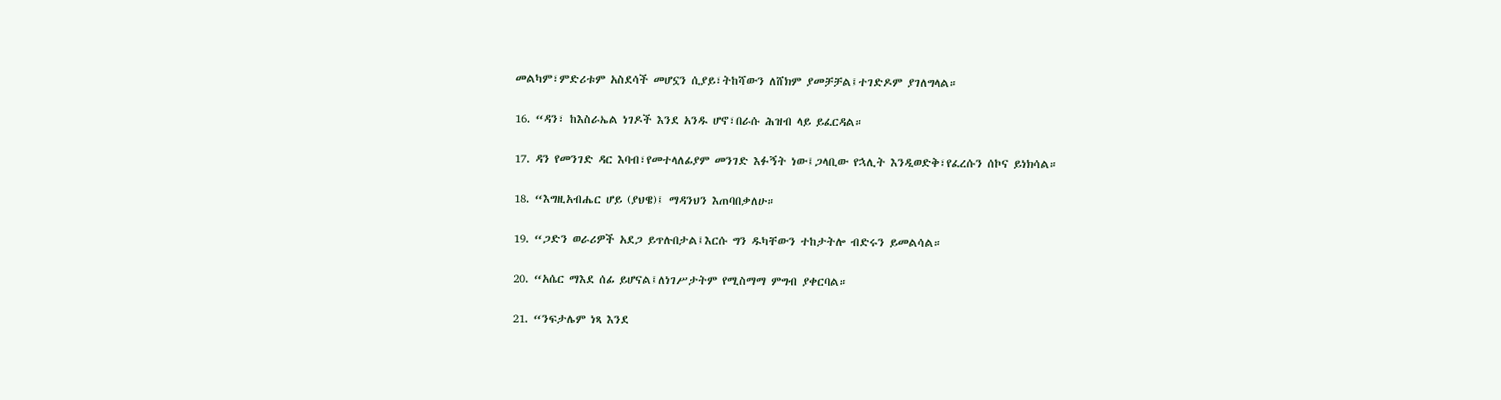መልካም፣ምድሪቱም አስደሳች መሆኗን ሲያይ፣ትከሻውን ለሸክም ያመቻቻል፤ተገድዶም ያገለግላል።

16. “ዳን፣ ከእስራኤል ነገዶች እንደ አንዱ ሆኖ፣በራሱ ሕዝብ ላይ ይፈርዳል።

17. ዳን የመንገድ ዳር እባብ፣የመተላለፊያም መንገድ እፉኝት ነው፤ጋላቢው የኋሊት እንዲወድቅ፣የፈረሱን ሰኮና ይነክሳል።

18. “እግዚአብሔር ሆይ (ያህዌ)፤ ማዳንህን እጠባበቃለሁ።

19. “ጋድን ወራሪዎች አደጋ ይጥሉበታል፤እርሱ ግን ዱካቸውን ተከታትሎ ብድሩን ይመልሳል።

20. “አሴር ማእደ ሰፊ ይሆናል፤ለነገሥታትም የሚስማማ ምግብ ያቀርባል።

21. “ንፍታሌም ነጻ እንደ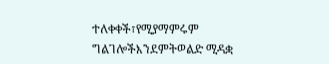ተለቀቀች፣የሚያማምሩም ግልገሎችእንደምትወልድ ሚዳቋ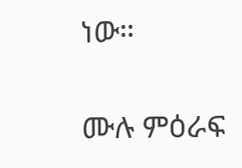ነው።

ሙሉ ምዕራፍ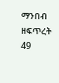ማንበብ ዘፍጥረት 49